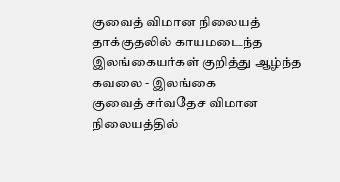குவைத் விமான நிலையத் தாக்குதலில் காயமடைந்த இலங்கையர்கள் குறித்து ஆழ்ந்த கவலை - இலங்கை
குவைத் சர்வதேச விமான நிலையத்தில்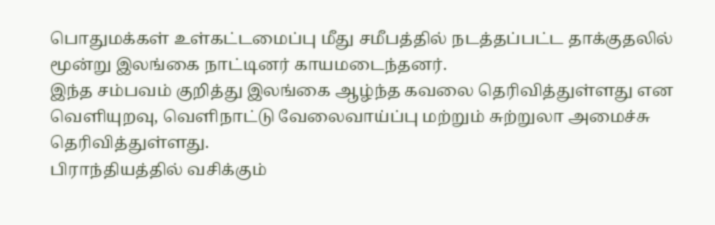பொதுமக்கள் உள்கட்டமைப்பு மீது சமீபத்தில் நடத்தப்பட்ட தாக்குதலில் மூன்று இலங்கை நாட்டினர் காயமடைந்தனர்.
இந்த சம்பவம் குறித்து இலங்கை ஆழ்ந்த கவலை தெரிவித்துள்ளது என வெளியுறவு, வெளிநாட்டு வேலைவாய்ப்பு மற்றும் சுற்றுலா அமைச்சு தெரிவித்துள்ளது.
பிராந்தியத்தில் வசிக்கும்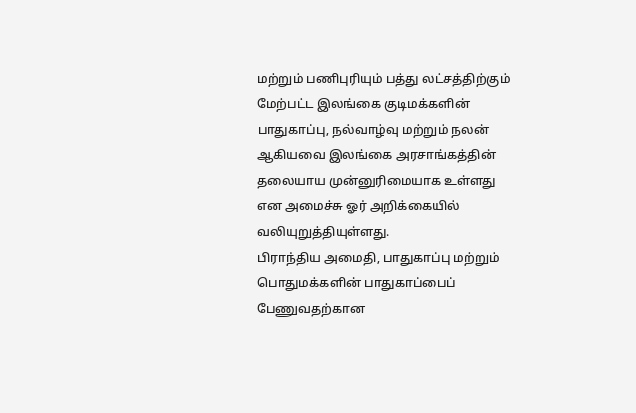மற்றும் பணிபுரியும் பத்து லட்சத்திற்கும் மேற்பட்ட இலங்கை குடிமக்களின் பாதுகாப்பு, நல்வாழ்வு மற்றும் நலன் ஆகியவை இலங்கை அரசாங்கத்தின் தலையாய முன்னுரிமையாக உள்ளது என அமைச்சு ஓர் அறிக்கையில் வலியுறுத்தியுள்ளது.
பிராந்திய அமைதி, பாதுகாப்பு மற்றும் பொதுமக்களின் பாதுகாப்பைப் பேணுவதற்கான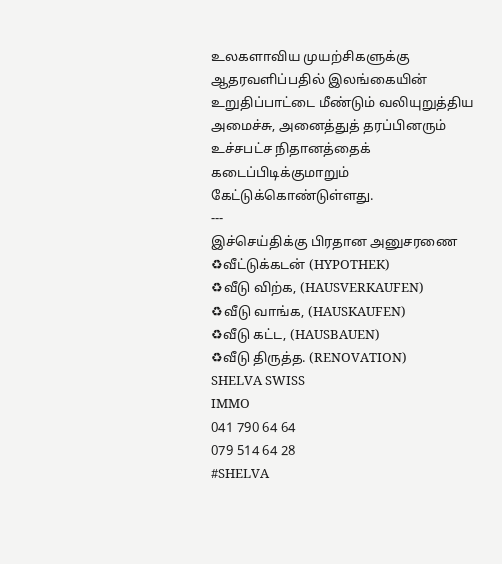உலகளாவிய முயற்சிகளுக்கு ஆதரவளிப்பதில் இலங்கையின் உறுதிப்பாட்டை மீண்டும் வலியுறுத்திய அமைச்சு, அனைத்துத் தரப்பினரும் உச்சபட்ச நிதானத்தைக் கடைப்பிடிக்குமாறும் கேட்டுக்கொண்டுள்ளது.
---
இச்செய்திக்கு பிரதான அனுசரணை
♻வீட்டுக்கடன் (HYPOTHEK)
♻வீடு விற்க, (HAUSVERKAUFEN)
♻வீடு வாங்க, (HAUSKAUFEN)
♻வீடு கட்ட, (HAUSBAUEN)
♻வீடு திருத்த. (RENOVATION)
SHELVA SWISS
IMMO
041 790 64 64
079 514 64 28
#SHELVA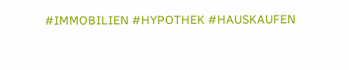#IMMOBILIEN #HYPOTHEK #HAUSKAUFEN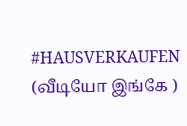#HAUSVERKAUFEN
(வீடியோ இங்கே )